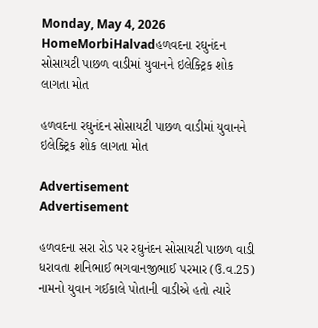Monday, May 4, 2026
HomeMorbiHalvadહળવદના રઘુનંદન સોસાયટી પાછળ વાડીમાં યુવાનને ઇલેક્ટ્રિક શોક લાગતા મોત

હળવદના રઘુનંદન સોસાયટી પાછળ વાડીમાં યુવાનને ઇલેક્ટ્રિક શોક લાગતા મોત

Advertisement
Advertisement

હળવદના સરા રોડ પર રઘુનંદન સોસાયટી પાછળ વાડી ધરાવતા શનિભાઈ ભગવાનજીભાઈ પરમાર (ઉ.વ.25) નામનો યુવાન ગઈકાલે પોતાની વાડીએ હતો ત્યારે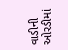વાડીની ઓરડીમાં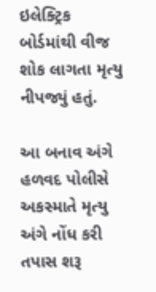ઇલેક્ટ્રિક બોર્ડમાંથી વીજ શોક લાગતા મૃત્યુ નીપજ્યું હતું.

આ બનાવ અંગે હળવદ પોલીસે અકસ્માતે મૃત્યુ અંગે નોંધ કરી તપાસ શરૂ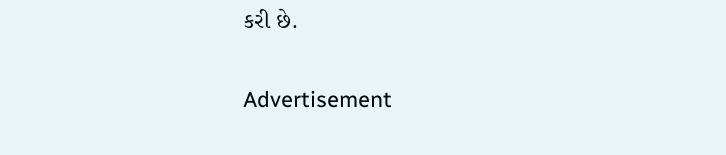કરી છે.

Advertisement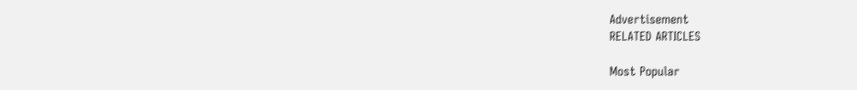Advertisement
RELATED ARTICLES

Most Popular